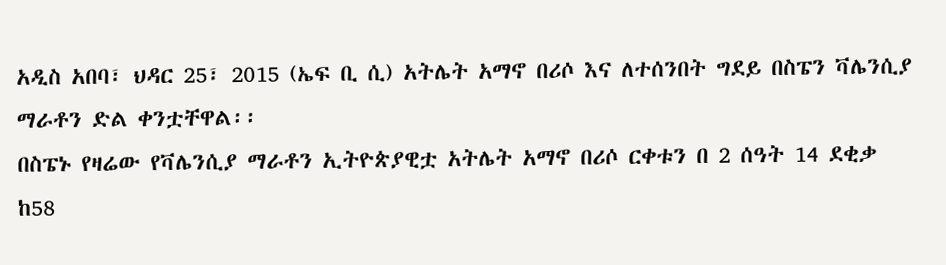አዲስ አበባ፣ ህዳር 25፣ 2015 (ኤፍ ቢ ሲ) አትሌት አማኖ በሪሶ እና ለተሰንበት ግደይ በስፔን ቫሌንሲያ ማራቶን ድል ቀንቷቸዋል፡፡
በስፔኑ የዛሬው የቫሌንሲያ ማራቶን ኢትዮጵያዊቷ አትሌት አማኖ በሪሶ ርቀቱን በ 2 ሰዓት 14 ደቂቃ ከ58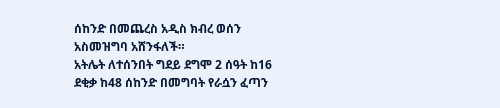ሰከንድ በመጨረስ አዲስ ክብረ ወሰን አስመዝግባ አሸንፋለች።
አትሌት ለተሰንበት ግደይ ደግሞ 2 ሰዓት ከ16 ደቂቃ ከ48 ሰከንድ በመግባት የራሷን ፈጣን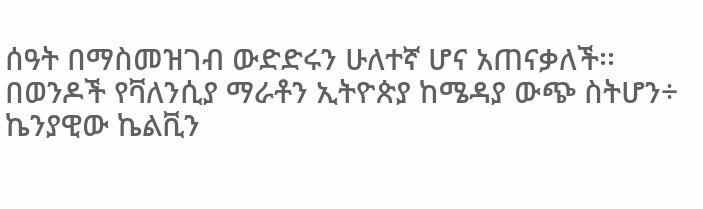ሰዓት በማስመዝገብ ውድድሩን ሁለተኛ ሆና አጠናቃለች፡፡
በወንዶች የቫለንሲያ ማራቶን ኢትዮጵያ ከሜዳያ ውጭ ስትሆን÷ ኬንያዊው ኬልቪን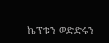ኬፕቱን ወድድሩን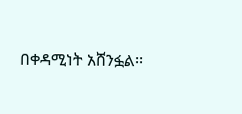በቀዳሚነት አሸንፏል፡፡